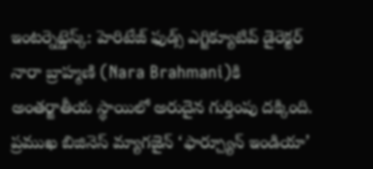ఇంటర్నెట్డెస్క్: హెరిటేజ్ ఫుడ్స్ ఎగ్జిక్యూటివ్ డైరెక్టర్ నారా బ్రాహ్మణి (Nara Brahmani)కి అంతర్జాతీయ స్థాయిలో అరుదైన గుర్తింపు దక్కింది. ప్రముఖ బిజినెస్ మ్యాగజైన్ ‘ఫార్చ్యూన్ ఇండియా’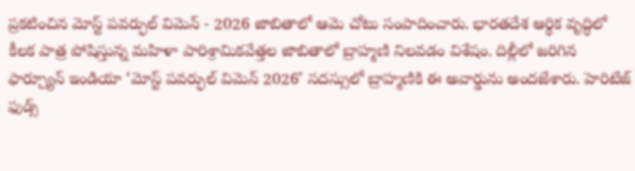ప్రకటించిన మోస్ట్ పవర్ఫుల్ విమెన్ - 2026 జాబితాలో ఆమె చోటు సంపాదించారు. భారతదేశ ఆర్థిక వృద్ధిలో కీలక పాత్ర పోషిస్తున్న మహిళా పారిశ్రామికవేత్తల జాబితాలో బ్రాహ్మణి నిలవడం విశేషం. దిల్లీలో జరిగిన ఫార్చ్యూన్ ఇండియా ‘మోస్ట్ పవర్ఫుల్ విమెన్ 2026’ సదస్సులో బ్రాహ్మణికి ఈ అవార్డును అందజేశారు. హెరిటేజ్ ఫుడ్స్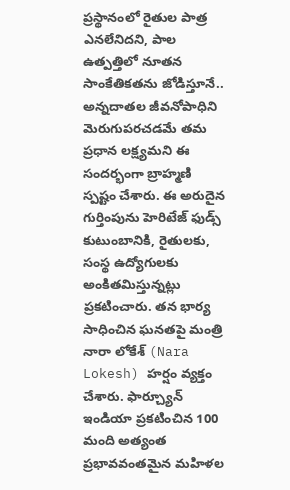ప్రస్థానంలో రైతుల పాత్ర ఎనలేనిదని, పాల ఉత్పత్తిలో నూతన సాంకేతికతను జోడిస్తూనే.. అన్నదాతల జీవనోపాధిని మెరుగుపరచడమే తమ ప్రధాన లక్ష్యమని ఈ సందర్భంగా బ్రాహ్మణి స్పష్టం చేశారు. ఈ అరుదైన గుర్తింపును హెరిటేజ్ ఫుడ్స్ కుటుంబానికి, రైతులకు, సంస్థ ఉద్యోగులకు అంకితమిస్తున్నట్లు ప్రకటించారు. తన భార్య సాధించిన ఘనతపై మంత్రి నారా లోకేశ్ (Nara Lokesh) హర్షం వ్యక్తం చేశారు. ఫార్చ్యూన్ ఇండియా ప్రకటించిన 100 మంది అత్యంత ప్రభావవంతమైన మహిళల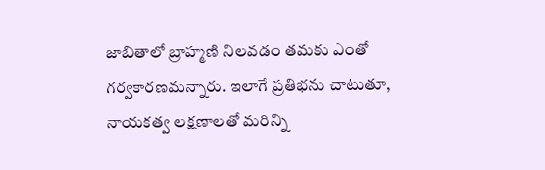జాబితాలో బ్రాహ్మణి నిలవడం తమకు ఎంతో గర్వకారణమన్నారు. ఇలాగే ప్రతిభను చాటుతూ, నాయకత్వ లక్షణాలతో మరిన్ని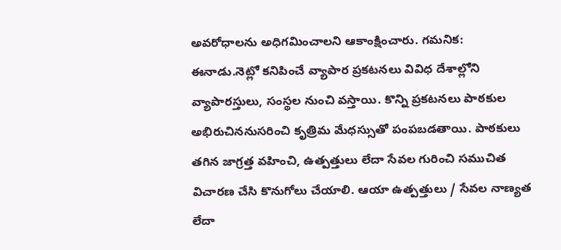అవరోధాలను అధిగమించాలని ఆకాంక్షించారు. గమనిక: ఈనాడు.నెట్లో కనిపించే వ్యాపార ప్రకటనలు వివిధ దేశాల్లోని వ్యాపారస్తులు, సంస్థల నుంచి వస్తాయి. కొన్ని ప్రకటనలు పాఠకుల అభిరుచిననుసరించి కృత్రిమ మేధస్సుతో పంపబడతాయి. పాఠకులు తగిన జాగ్రత్త వహించి, ఉత్పత్తులు లేదా సేవల గురించి సముచిత విచారణ చేసి కొనుగోలు చేయాలి. ఆయా ఉత్పత్తులు / సేవల నాణ్యత లేదా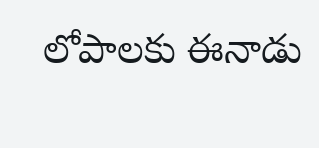లోపాలకు ఈనాడు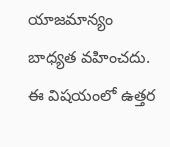యాజమాన్యం బాధ్యత వహించదు. ఈ విషయంలో ఉత్తర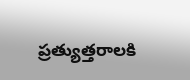ప్రత్యుత్తరాలకి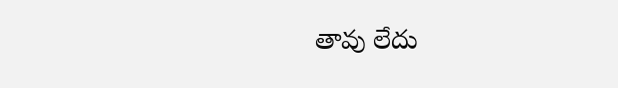తావు లేదు